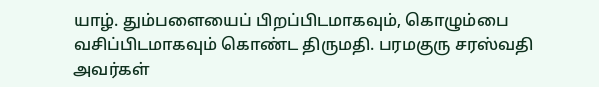யாழ். தும்பளையைப் பிறப்பிடமாகவும், கொழும்பை வசிப்பிடமாகவும் கொண்ட திருமதி. பரமகுரு சரஸ்வதி அவர்கள்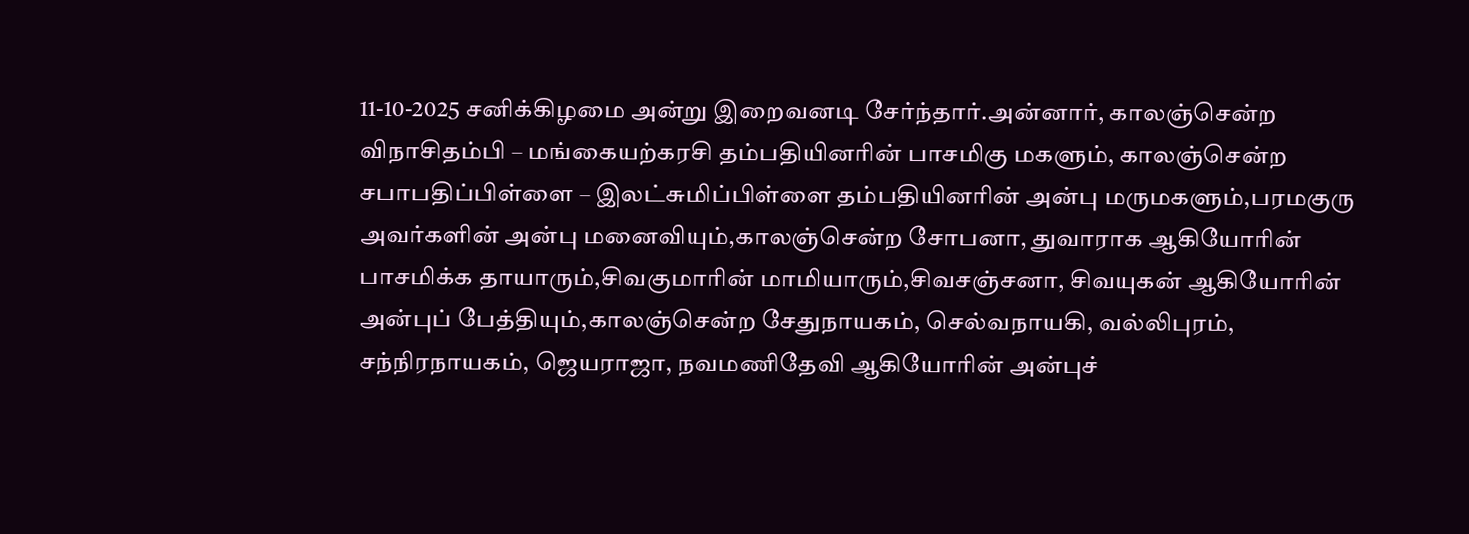11-10-2025 சனிக்கிழமை அன்று இறைவனடி சேர்ந்தார்.அன்னார், காலஞ்சென்ற விநாசிதம்பி – மங்கையற்கரசி தம்பதியினரின் பாசமிகு மகளும், காலஞ்சென்ற சபாபதிப்பிள்ளை – இலட்சுமிப்பிள்ளை தம்பதியினரின் அன்பு மருமகளும்,பரமகுரு அவர்களின் அன்பு மனைவியும்,காலஞ்சென்ற சோபனா, துவாராக ஆகியோரின் பாசமிக்க தாயாரும்,சிவகுமாரின் மாமியாரும்,சிவசஞ்சனா, சிவயுகன் ஆகியோரின் அன்புப் பேத்தியும்,காலஞ்சென்ற சேதுநாயகம், செல்வநாயகி, வல்லிபுரம், சந்நிரநாயகம், ஜெயராஜா, நவமணிதேவி ஆகியோரின் அன்புச்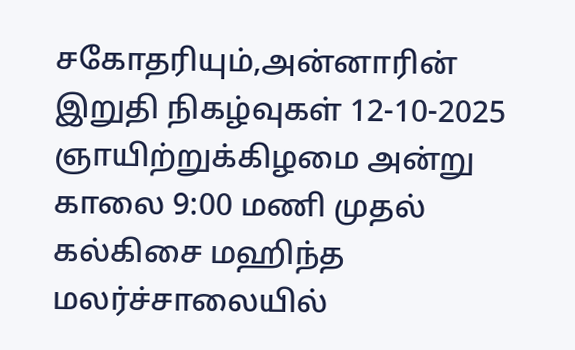சகோதரியும்,அன்னாரின் இறுதி நிகழ்வுகள் 12-10-2025 ஞாயிற்றுக்கிழமை அன்று காலை 9:00 மணி முதல் கல்கிசை மஹிந்த மலர்ச்சாலையில்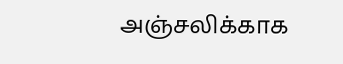அஞ்சலிக்காக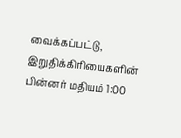வைக்கப்பட்டு, இறுதிக்கிரியைகளின் பின்னர் மதியம் 1:00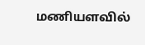மணியளவில்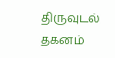திருவுடல் தகனம்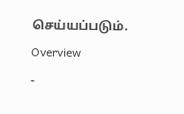செய்யப்படும்.
Overview
-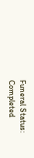Funeral Status: Completed